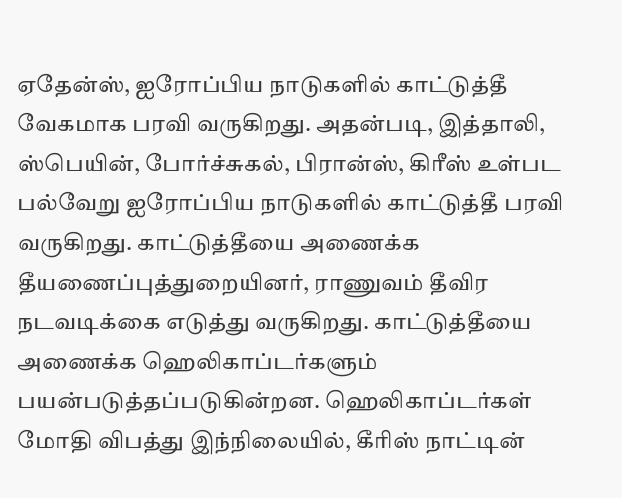ஏதேன்ஸ், ஐரோப்பிய நாடுகளில் காட்டுத்தீ வேகமாக பரவி வருகிறது. அதன்படி, இத்தாலி, ஸ்பெயின், போர்ச்சுகல், பிரான்ஸ், கிரீஸ் உள்பட பல்வேறு ஐரோப்பிய நாடுகளில் காட்டுத்தீ பரவி வருகிறது. காட்டுத்தீயை அணைக்க தீயணைப்புத்துறையினர், ராணுவம் தீவிர நடவடிக்கை எடுத்து வருகிறது. காட்டுத்தீயை அணைக்க ஹெலிகாப்டர்களும் பயன்படுத்தப்படுகின்றன. ஹெலிகாப்டர்கள் மோதி விபத்து இந்நிலையில், கீரிஸ் நாட்டின்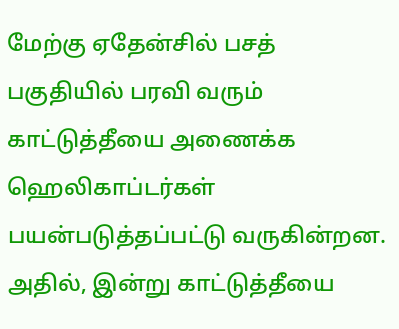மேற்கு ஏதேன்சில் பசத் பகுதியில் பரவி வரும் காட்டுத்தீயை அணைக்க ஹெலிகாப்டர்கள் பயன்படுத்தப்பட்டு வருகின்றன. அதில், இன்று காட்டுத்தீயை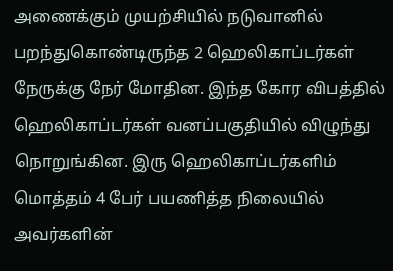அணைக்கும் முயற்சியில் நடுவானில் பறந்துகொண்டிருந்த 2 ஹெலிகாப்டர்கள் நேருக்கு நேர் மோதின. இந்த கோர விபத்தில் ஹெலிகாப்டர்கள் வனப்பகுதியில் விழுந்து நொறுங்கின. இரு ஹெலிகாப்டர்களிம் மொத்தம் 4 பேர் பயணித்த நிலையில் அவர்களின்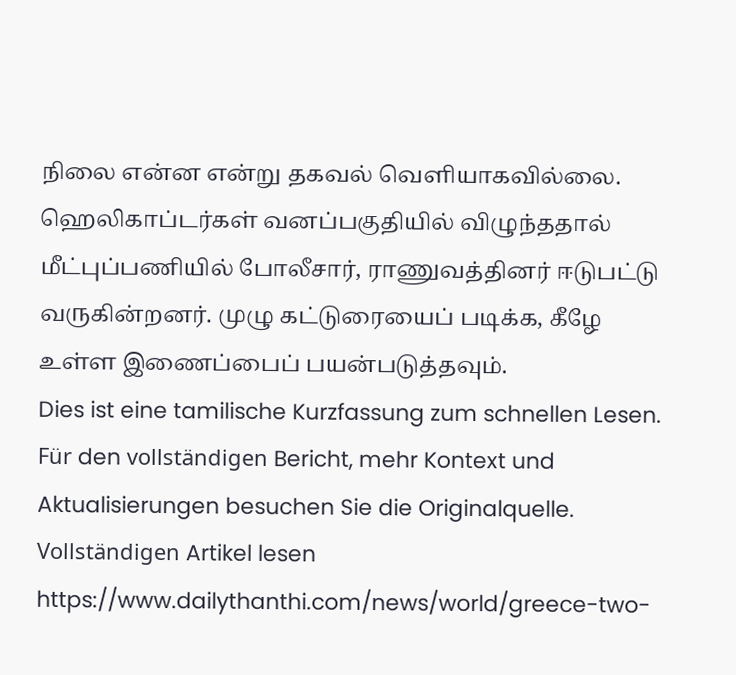நிலை என்ன என்று தகவல் வெளியாகவில்லை. ஹெலிகாப்டர்கள் வனப்பகுதியில் விழுந்ததால் மீட்புப்பணியில் போலீசார், ராணுவத்தினர் ஈடுபட்டு வருகின்றனர். முழு கட்டுரையைப் படிக்க, கீழே உள்ள இணைப்பைப் பயன்படுத்தவும்.
Dies ist eine tamilische Kurzfassung zum schnellen Lesen. Für den vollständigen Bericht, mehr Kontext und Aktualisierungen besuchen Sie die Originalquelle.
Vollständigen Artikel lesen
https://www.dailythanthi.com/news/world/greece-two-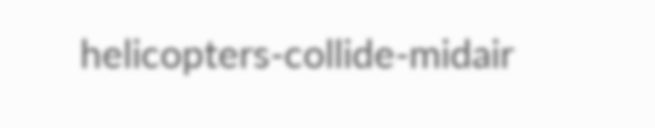helicopters-collide-midair